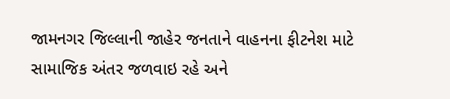જામનગર જિલ્લાની જાહેર જનતાને વાહનના ફીટનેશ માટે સામાજિક અંતર જળવાઇ રહે અને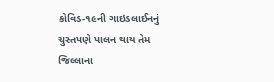કોવિડ-૧૯ની ગાઇડલાઈનનું ચુસ્તપણે પાલન થાય તેમ જિલ્લાના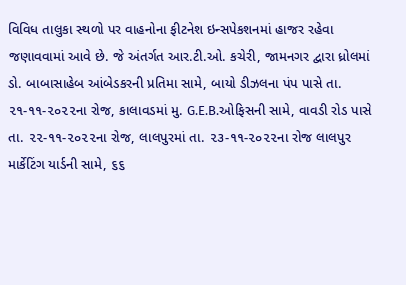વિવિધ તાલુકા સ્થળો પર વાહનોના ફીટનેશ ઇન્સપેકશનમાં હાજર રહેવા જણાવવામાં આવે છે. જે અંતર્ગત આર.ટી.ઓ. કચેરી, જામનગર દ્વારા ધ્રોલમાં ડો. બાબાસાહેબ આંબેડકરની પ્રતિમા સામે, બાયો ડીઝલના પંપ પાસે તા. ૨૧-૧૧-૨૦૨૨ના રોજ, કાલાવડમાં મુ. G.E.B.ઓફિસની સામે, વાવડી રોડ પાસે તા. ૨૨-૧૧-૨૦૨૨ના રોજ, લાલપુરમાં તા. ૨૩-૧૧-૨૦૨૨ના રોજ લાલપુર માર્કેટિંગ યાર્ડની સામે, ૬૬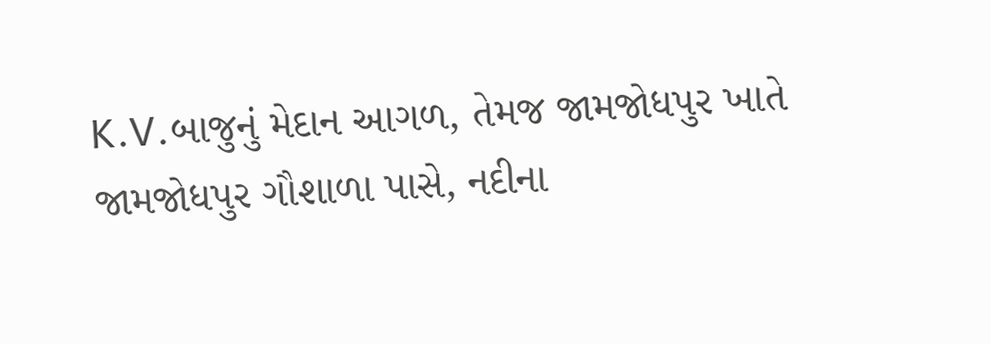K.V.બાજુનું મેદાન આગળ, તેમજ જામજોધપુર ખાતે જામજોધપુર ગૌશાળા પાસે, નદીના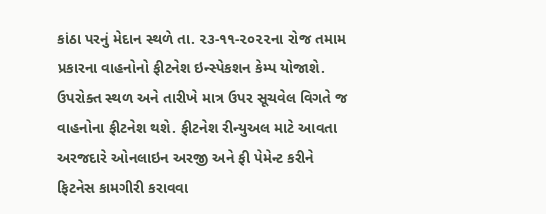કાંઠા પરનું મેદાન સ્થળે તા. ૨૩-૧૧-૨૦૨૨ના રોજ તમામ પ્રકારના વાહનોનો ફીટનેશ ઇન્સ્પેકશન કેમ્પ યોજાશે.
ઉપરોક્ત સ્થળ અને તારીખે માત્ર ઉપર સૂચવેલ વિગતે જ વાહનોના ફીટનેશ થશે. ફીટનેશ રીન્યુઅલ માટે આવતા અરજદારે ઓનલાઇન અરજી અને ફી પેમેન્ટ કરીને ફિટનેસ કામગીરી કરાવવા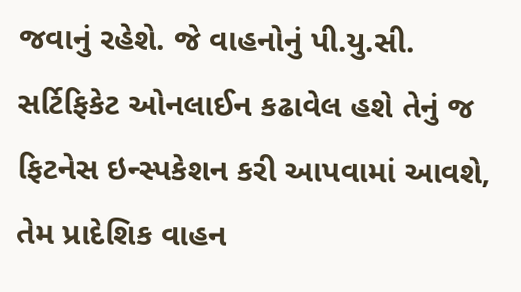જવાનું રહેશે. જે વાહનોનું પી.યુ.સી. સર્ટિફિકેટ ઓનલાઈન કઢાવેલ હશે તેનું જ ફિટનેસ ઇન્સ્પકેશન કરી આપવામાં આવશે, તેમ પ્રાદેશિક વાહન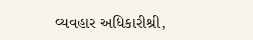વ્યવહાર અધિકારીશ્રી,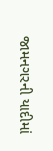જામનગરની યાદીમાં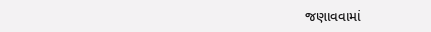જણાવવામાં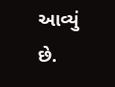આવ્યું છે.